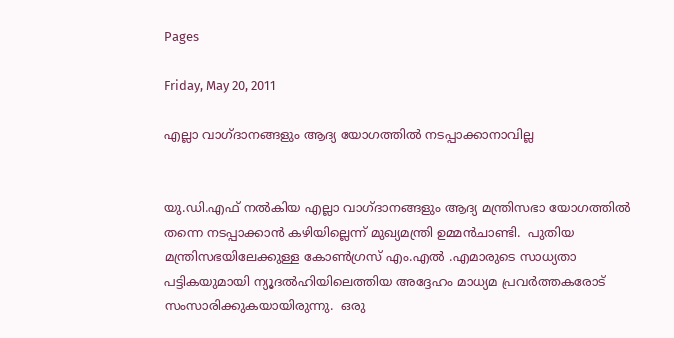Pages

Friday, May 20, 2011

എല്ലാ വാഗ്ദാനങ്ങളും ആദ്യ യോഗത്തില്‍ നടപ്പാക്കാനാവില്ല


യു.ഡി.എഫ് നല്‍കിയ എല്ലാ വാഗ്ദാനങ്ങളും ആദ്യ മന്ത്രിസഭാ യോഗത്തില്‍ തന്നെ നടപ്പാക്കാന്‍ കഴിയില്ലെന്ന് മുഖ്യമന്ത്രി ഉമ്മന്‍ചാണ്ടി.  പുതിയ മന്ത്രിസഭയിലേക്കുള്ള കോണ്‍ഗ്രസ് എം.എല്‍ .എമാരുടെ സാധ്യതാ പട്ടികയുമായി ന്യൂദല്‍ഹിയിലെത്തിയ അദ്ദേഹം മാധ്യമ പ്രവര്‍ത്തകരോട് സംസാരിക്കുകയായിരുന്നു.  ഒരു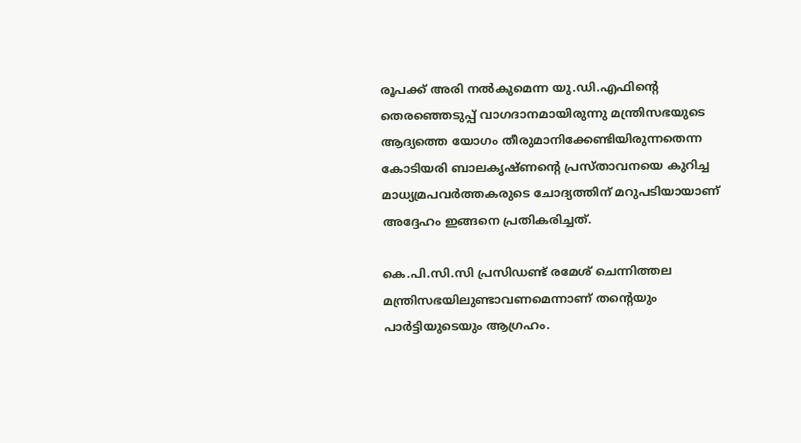രൂപക്ക് അരി നല്‍കുമെന്ന യു.ഡി.എഫിന്റെ  തെരഞ്ഞെടുപ്പ് വാഗദാനമായിരുന്നു മന്ത്രിസഭയുടെ ആദ്യത്തെ യോഗം തീരുമാനിക്കേണ്ടിയിരുന്നതെന്ന കോടിയരി ബാലകൃഷ്ണന്റെ പ്രസ്താവനയെ കുറിച്ച മാധ്യമ്രപവര്‍ത്തകരുടെ ചോദ്യത്തിന് മറുപടിയായാണ്  അദ്ദേഹം ഇങ്ങനെ പ്രതികരിച്ചത്.

കെ.പി.സി.സി പ്രസിഡണ്ട് രമേശ് ചെന്നിത്തല മന്ത്രിസഭയിലുണ്ടാവണമെന്നാണ് തന്റെയും പാര്‍ട്ടിയുടെയും ആഗ്രഹം.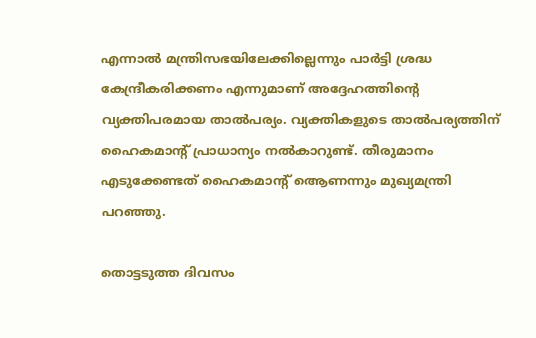എന്നാല്‍ മന്ത്രിസഭയിലേക്കില്ലെന്നും പാര്‍ട്ടി ശ്രദ്ധ കേന്ദ്രീകരിക്കണം എന്നുമാണ് അദ്ദേഹത്തിന്റെ വ്യക്തിപരമായ താല്‍പര്യം. വ്യക്തികളുടെ താല്‍പര്യത്തിന് ഹൈകമാന്റ് പ്രാധാന്യം നല്‍കാറുണ്ട്. തീരുമാനം എടുക്കേണ്ടത് ഹൈകമാന്റ് ആെണന്നും മുഖ്യമന്ത്രി പറഞ്ഞു.

തൊട്ടടുത്ത ദിവസം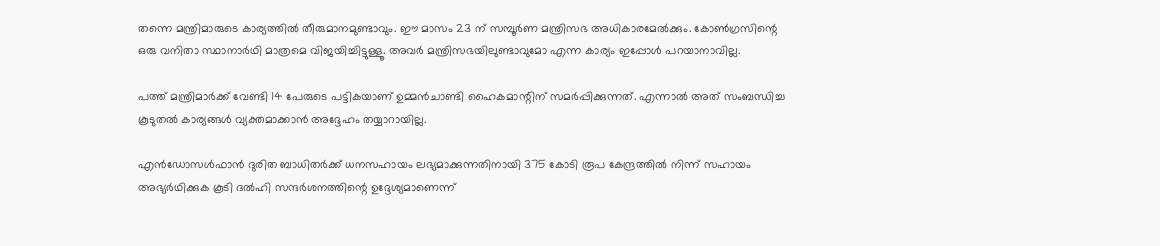തന്നെ മന്ത്രിമാരുടെ കാര്യത്തില്‍ തീരുമാനമുണ്ടാവും. ഈ മാസം 23 ന് സമ്പൂര്‍ണ മന്ത്രിസഭ അധികാരമേല്‍ക്കും. കോണ്‍ഗ്രസിന്റെ ഒരു വനിതാ സ്ഥാനാര്‍ഥി മാത്രമെ വിജയിച്ചിട്ടുള്ളൂ. അവര്‍ മന്ത്രിസഭയിലുണ്ടാവുമോ എന്ന കാര്യം ഇപ്പോള്‍ പറയാനാവില്ല.

പത്ത് മന്ത്രിമാര്‍ക്ക് വേണ്ടി 14 പേരുടെ പട്ടികയാണ് ഉമ്മന്‍ചാണ്ടി ഹൈകമാന്റിന് സമര്‍പ്പിക്കുന്നത്. എന്നാല്‍ അത് സംബന്ധിച്ച കൂടുതല്‍ കാര്യങ്ങള്‍ വ്യക്തമാക്കാന്‍ അദ്ദേഹം തയ്യാറായില്ല.

എന്‍ഡോസള്‍ഫാന്‍ ദുരിത ബാധിതര്‍ക്ക് ധനസഹായം ലഭ്യമാക്കുന്നതിനായി 375 കോടി രൂപ കേന്ദ്രത്തില്‍ നിന്ന് സഹായം അഭ്യര്‍ഥിക്കുക കൂടി ദല്‍ഹി സന്ദര്‍ശനത്തിന്റെ ഉദ്ദേശ്യമാണെന്ന്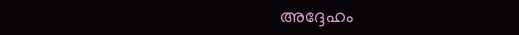അദ്ദേഹം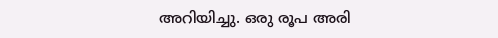അറിയിച്ചു. ഒരു രൂപ അരി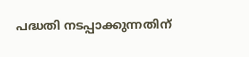പദ്ധതി നടപ്പാക്കുന്നതിന്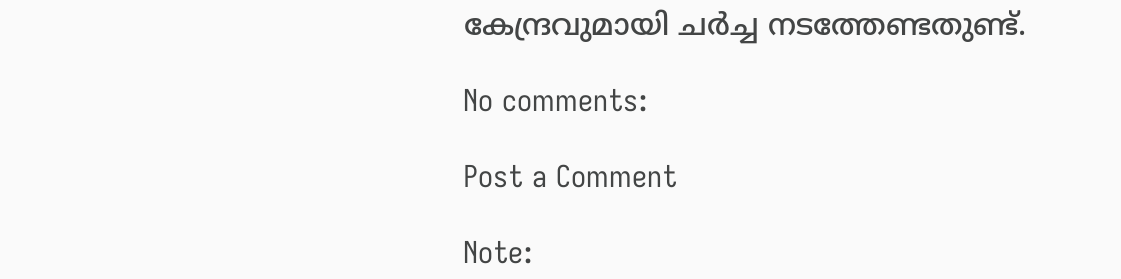കേന്ദ്രവുമായി ചര്‍ച്ച നടത്തേണ്ടതുണ്ട്.

No comments:

Post a Comment

Note: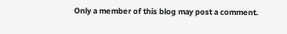Only a member of this blog may post a comment.